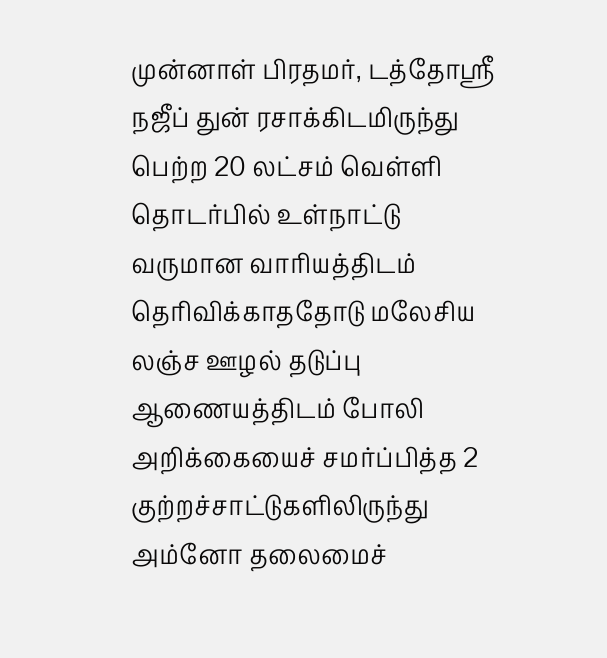முன்னாள் பிரதமர், டத்தோஸ்ரீ நஜீப் துன் ரசாக்கிடமிருந்து பெற்ற 20 லட்சம் வெள்ளி தொடர்பில் உள்நாட்டு வருமான வாரியத்திடம் தெரிவிக்காததோடு மலேசிய லஞ்ச ஊழல் தடுப்பு ஆணையத்திடம் போலி அறிக்கையைச் சமர்ப்பித்த 2 குற்றச்சாட்டுகளிலிருந்து அம்னோ தலைமைச்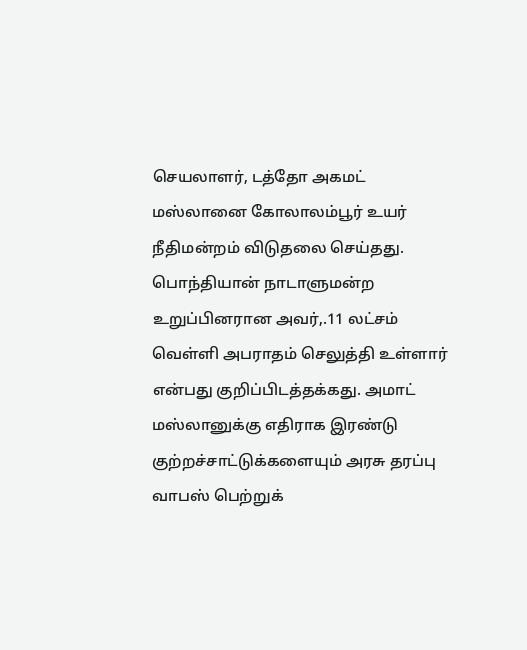செயலாளர், டத்தோ அகமட் மஸ்லானை கோலாலம்பூர் உயர் நீதிமன்றம் விடுதலை செய்தது. பொந்தியான் நாடாளுமன்ற உறுப்பினரான அவர்,.11 லட்சம் வெள்ளி அபராதம் செலுத்தி உள்ளார் என்பது குறிப்பிடத்தக்கது. அமாட் மஸ்லானுக்கு எதிராக இரண்டு குற்றச்சாட்டுக்களையும் அரசு தரப்பு வாபஸ் பெற்றுக்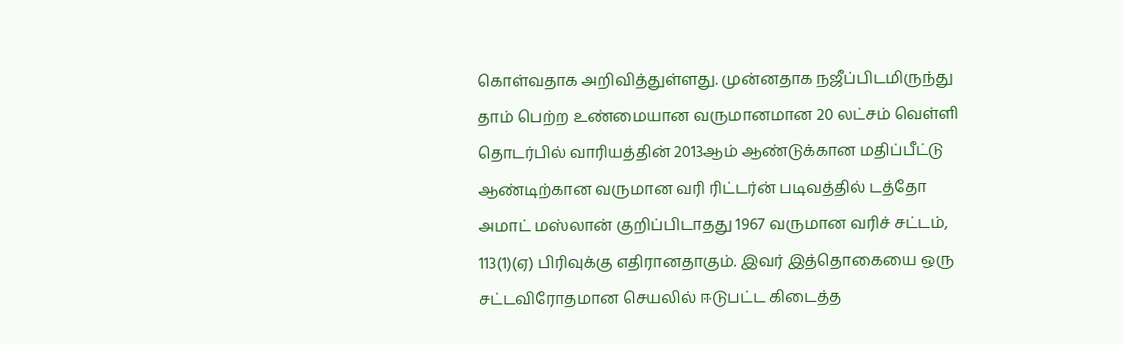கொள்வதாக அறிவித்துள்ளது. முன்னதாக நஜீப்பிடமிருந்து தாம் பெற்ற உண்மையான வருமானமான 20 லட்சம் வெள்ளி தொடர்பில் வாரியத்தின் 2013ஆம் ஆண்டுக்கான மதிப்பீட்டு ஆண்டிற்கான வருமான வரி ரிட்டர்ன் படிவத்தில் டத்தோ அமாட் மஸ்லான் குறிப்பிடாதது 1967 வருமான வரிச் சட்டம், 113(1)(ஏ) பிரிவுக்கு எதிரானதாகும். இவர் இத்தொகையை ஒரு சட்டவிரோதமான செயலில் ஈடுபட்ட கிடைத்த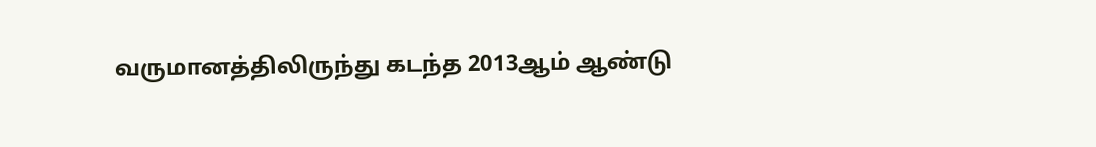வருமானத்திலிருந்து கடந்த 2013ஆம் ஆண்டு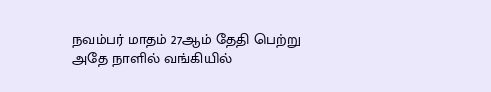நவம்பர் மாதம் 27ஆம் தேதி பெற்று அதே நாளில் வங்கியில்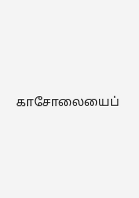காசோலையைப்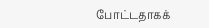போட்டதாகக்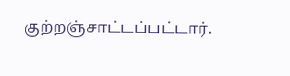குற்றஞ்சாட்டப்பட்டார்.